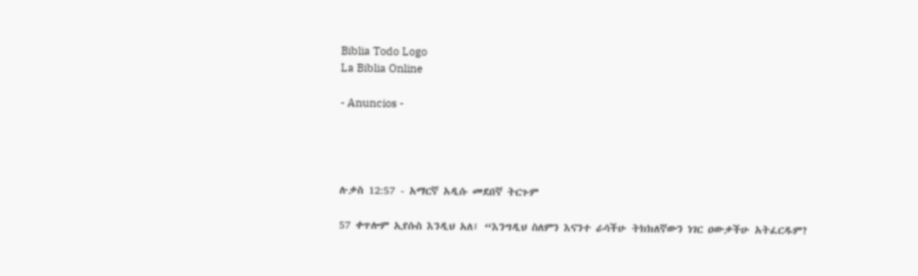Biblia Todo Logo
La Biblia Online

- Anuncios -




ሉቃስ 12:57 - አማርኛ አዲሱ መደበኛ ትርጉም

57 ቀጥሎም ኢየሱስ እንዲህ አለ፤ “እንግዲህ ስለምን እናንተ ራሳችሁ ትክክለኛውን ነገር ዐውቃችሁ አትፈርዱም?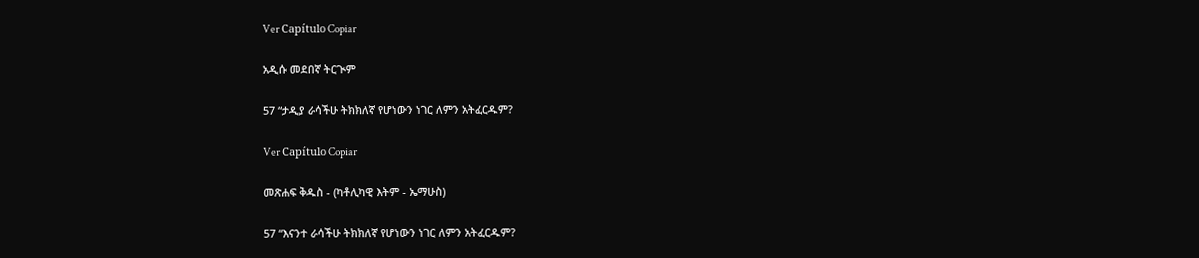Ver Capítulo Copiar

አዲሱ መደበኛ ትርጒም

57 “ታዲያ ራሳችሁ ትክክለኛ የሆነውን ነገር ለምን አትፈርዱም?

Ver Capítulo Copiar

መጽሐፍ ቅዱስ - (ካቶሊካዊ እትም - ኤማሁስ)

57 “እናንተ ራሳችሁ ትክክለኛ የሆነውን ነገር ለምን አትፈርዱም?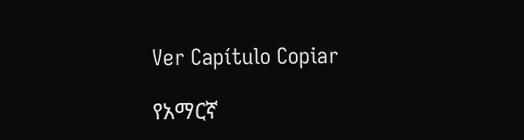Ver Capítulo Copiar

የአማርኛ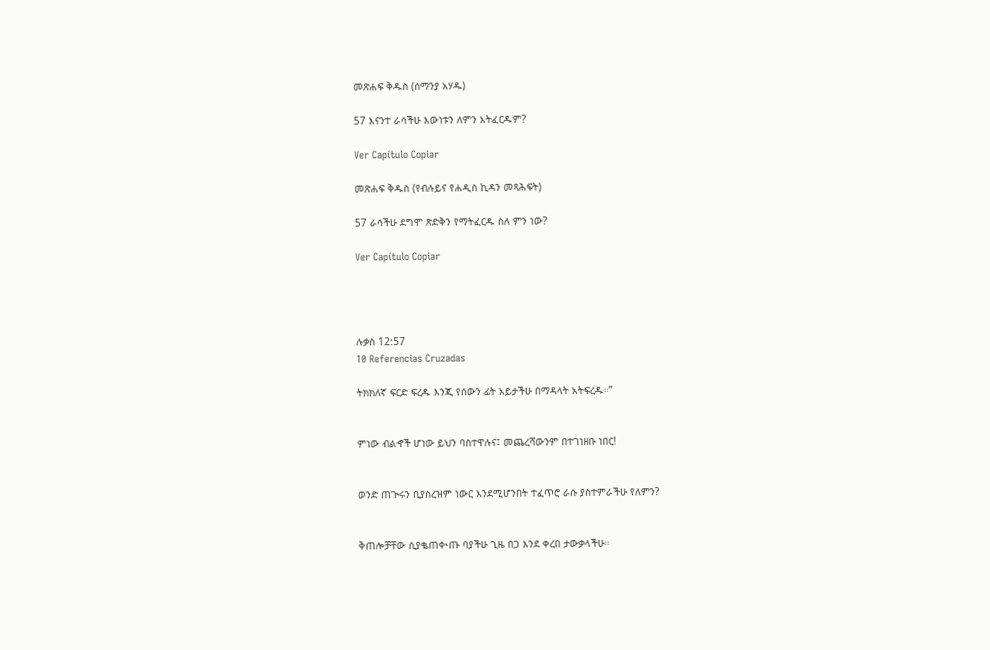መጽሐፍ ቅዱስ (ሰማንያ አሃዱ)

57 እናንተ ራሳችሁ እውነቱን ለምን አትፈርዱም?

Ver Capítulo Copiar

መጽሐፍ ቅዱስ (የብሉይና የሐዲስ ኪዳን መጻሕፍት)

57 ራሳችሁ ደግሞ ጽድቅን የማትፈርዱ ስለ ምን ነው?

Ver Capítulo Copiar




ሉቃስ 12:57
10 Referencias Cruzadas

ትክክለኛ ፍርድ ፍረዱ እንጂ የሰውን ፊት አይታችሁ በማዳላት አትፍረዱ።”


ምነው ብልኆች ሆነው ይህን ባስተዋሉና፤ መጨረሻውንም በተገነዘቡ ነበር!


ወንድ ጠጒሩን ቢያስረዝም ነውር እንደሚሆንበት ተፈጥሮ ራሱ ያስተምራችሁ የለምን?


ቅጠሎቻቸው ሲያቈጠቊጡ ባያችሁ ጊዜ በጋ እንደ ቀረበ ታውቃላችሁ።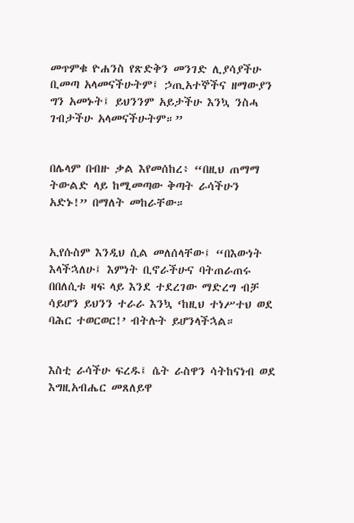መጥምቁ ዮሐንስ የጽድቅን መንገድ ሊያሳያችሁ ቢመጣ አላመናችሁትም፤ ኃጢአተኞችና ዘማውያን ግን አመኑት፤ ይህንንም አይታችሁ እንኳ ንስሓ ገብታችሁ አላመናችሁትም።”


በሌላም በብዙ ቃል እየመሰከረ፥ “በዚህ ጠማማ ትውልድ ላይ ከሚመጣው ቅጣት ራሳችሁን አድኑ!” በማለት መከራቸው።


ኢየሱስም እንዲህ ሲል መለሰላቸው፤ “በእውነት እላችኋለሁ፤ እምነት ቢኖራችሁና ባትጠራጠሩ በበለሲቱ ዛፍ ላይ እንደ ተደረገው ማድረግ ብቻ ሳይሆን ይህንን ተራራ እንኳ ‘ከዚህ ተነሥተህ ወደ ባሕር ተወርወር!’ ብትሉት ይሆንላችኋል።


እስቲ ራሳችሁ ፍረዱ፤ ሴት ራስዋን ሳትከናነብ ወደ እግዚአብሔር መጸለይዋ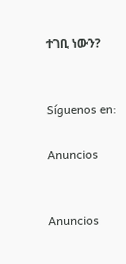ተገቢ ነውን?


Síguenos en:

Anuncios


Anuncios